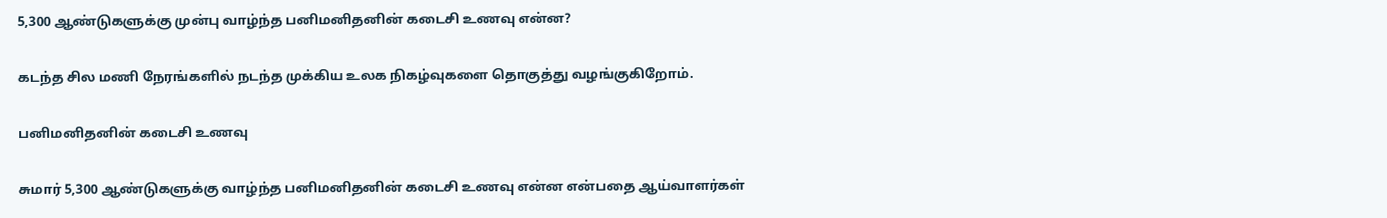5,300 ஆண்டுகளுக்கு முன்பு வாழ்ந்த பனிமனிதனின் கடைசி உணவு என்ன?

கடந்த சில மணி நேரங்களில் நடந்த முக்கிய உலக நிகழ்வுகளை தொகுத்து வழங்குகிறோம்.

பனிமனிதனின் கடைசி உணவு

சுமார் 5,300 ஆண்டுகளுக்கு வாழ்ந்த பனிமனிதனின் கடைசி உணவு என்ன என்பதை ஆய்வாளர்கள்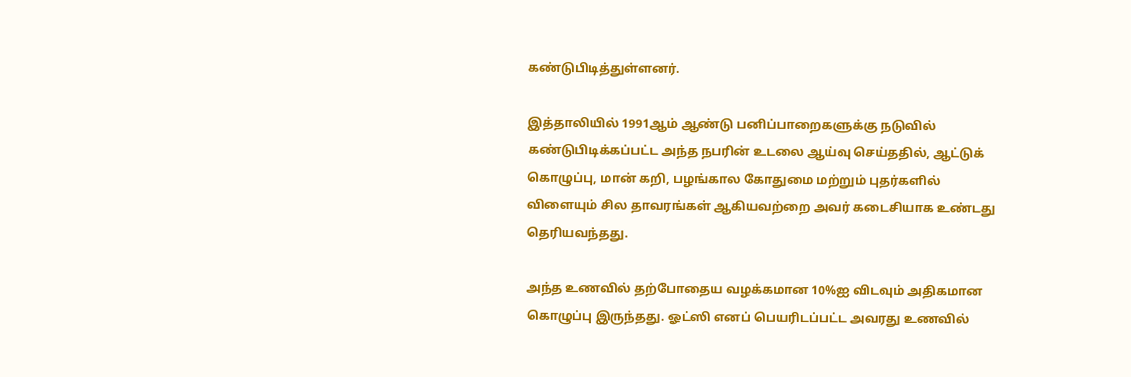கண்டுபிடித்துள்ளனர்.

இத்தாலியில் 1991ஆம் ஆண்டு பனிப்பாறைகளுக்கு நடுவில் கண்டுபிடிக்கப்பட்ட அந்த நபரின் உடலை ஆய்வு செய்ததில், ஆட்டுக் கொழுப்பு, மான் கறி, பழங்கால கோதுமை மற்றும் புதர்களில் விளையும் சில தாவரங்கள் ஆகியவற்றை அவர் கடைசியாக உண்டது தெரியவந்தது.

அந்த உணவில் தற்போதைய வழக்கமான 10%ஐ விடவும் அதிகமான கொழுப்பு இருந்தது. ஓட்ஸி எனப் பெயரிடப்பட்ட அவரது உணவில்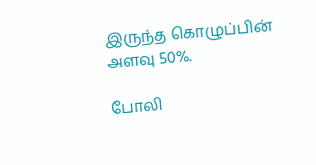இருந்த கொழுப்பின் அளவு 50%.

போலி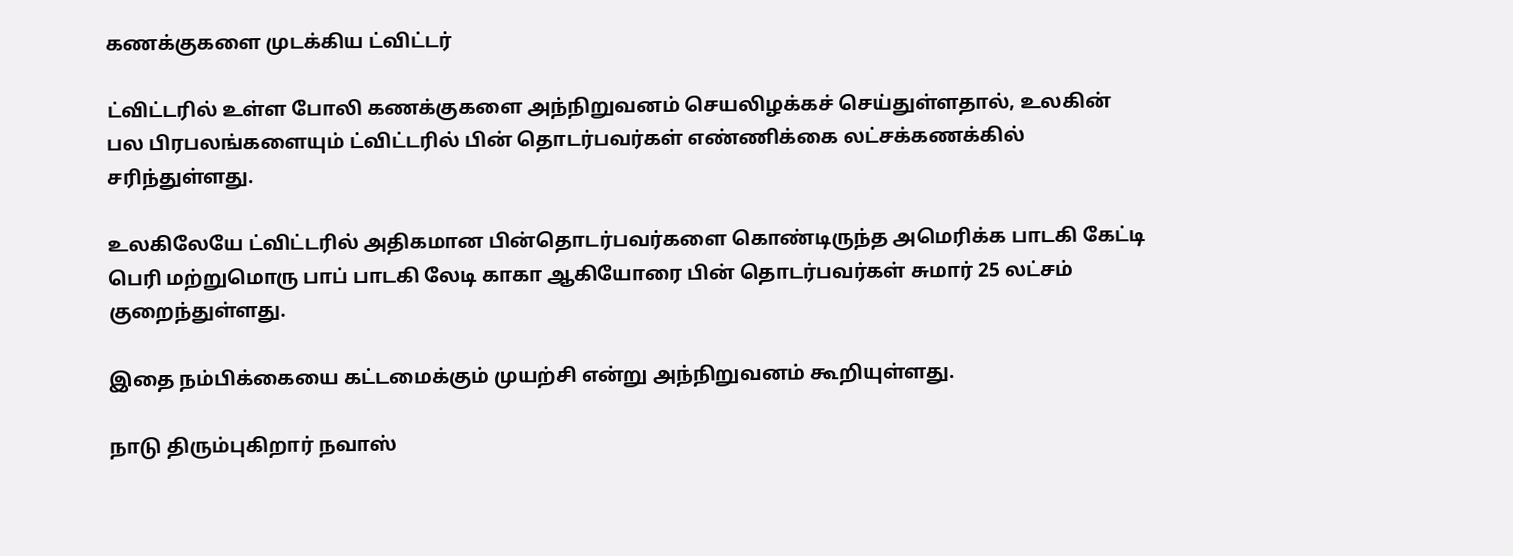கணக்குகளை முடக்கிய ட்விட்டர்

ட்விட்டரில் உள்ள போலி கணக்குகளை அந்நிறுவனம் செயலிழக்கச் செய்துள்ளதால், உலகின் பல பிரபலங்களையும் ட்விட்டரில் பின் தொடர்பவர்கள் எண்ணிக்கை லட்சக்கணக்கில் சரிந்துள்ளது.

உலகிலேயே ட்விட்டரில் அதிகமான பின்தொடர்பவர்களை கொண்டிருந்த அமெரிக்க பாடகி கேட்டி பெரி மற்றுமொரு பாப் பாடகி லேடி காகா ஆகியோரை பின் தொடர்பவர்கள் சுமார் 25 லட்சம் குறைந்துள்ளது.

இதை நம்பிக்கையை கட்டமைக்கும் முயற்சி என்று அந்நிறுவனம் கூறியுள்ளது.

நாடு திரும்புகிறார் நவாஸ்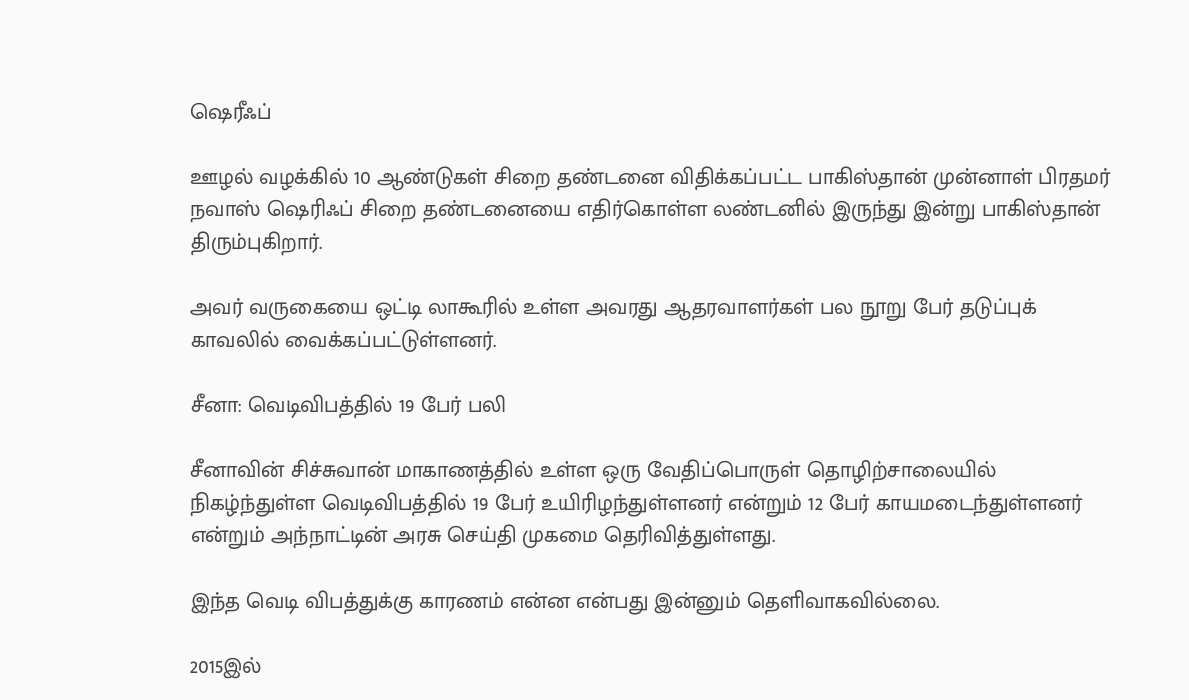ஷெரீஃப்

ஊழல் வழக்கில் 10 ஆண்டுகள் சிறை தண்டனை விதிக்கப்பட்ட பாகிஸ்தான் முன்னாள் பிரதமர் நவாஸ் ஷெரிஃப் சிறை தண்டனையை எதிர்கொள்ள லண்டனில் இருந்து இன்று பாகிஸ்தான் திரும்புகிறார்.

அவர் வருகையை ஒட்டி லாகூரில் உள்ள அவரது ஆதரவாளர்கள் பல நூறு பேர் தடுப்புக் காவலில் வைக்கப்பட்டுள்ளனர்.

சீனா: வெடிவிபத்தில் 19 பேர் பலி

சீனாவின் சிச்சுவான் மாகாணத்தில் உள்ள ஒரு வேதிப்பொருள் தொழிற்சாலையில் நிகழ்ந்துள்ள வெடிவிபத்தில் 19 பேர் உயிரிழந்துள்ளனர் என்றும் 12 பேர் காயமடைந்துள்ளனர் என்றும் அந்நாட்டின் அரசு செய்தி முகமை தெரிவித்துள்ளது.

இந்த வெடி விபத்துக்கு காரணம் என்ன என்பது இன்னும் தெளிவாகவில்லை.

2015இல்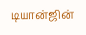டியான்ஜின்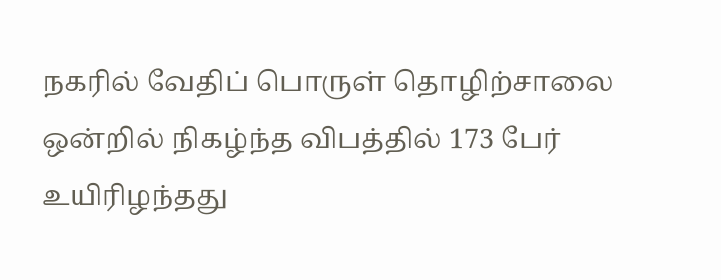நகரில் வேதிப் பொருள் தொழிற்சாலை ஒன்றில் நிகழ்ந்த விபத்தில் 173 பேர் உயிரிழந்தது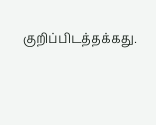குறிப்பிடத்தக்கது.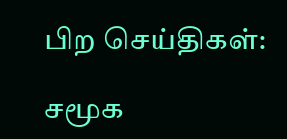பிற செய்திகள்:

சமூக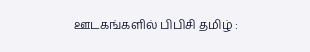ஊடகங்களில் பிபிசி தமிழ் :